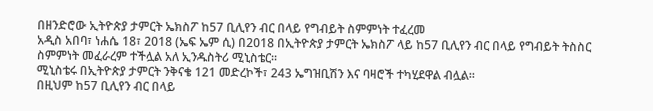በዘንድሮው ኢትዮጵያ ታምርት ኤክስፖ ከ57 ቢሊየን ብር በላይ የግብይት ስምምነት ተፈረመ
አዲስ አበባ፣ ነሐሴ 18፣ 2018 (ኤፍ ኤም ሲ) በ2018 በኢትዮጵያ ታምርት ኤክስፖ ላይ ከ57 ቢሊየን ብር በላይ የግብይት ትስስር ስምምነት መፈራረም ተችሏል አለ ኢንዱስትሪ ሚኒስቴር።
ሚኒስቴሩ በኢትዮጵያ ታምርት ንቅናቄ 121 መድረኮች፣ 243 ኤግዝቢሽን እና ባዛሮች ተካሂደዋል ብሏል።
በዚህም ከ57 ቢሊየን ብር በላይ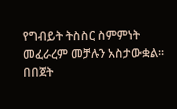የግብይት ትስስር ስምምነት መፈራረም መቻሉን አስታውቋል።
በበጀት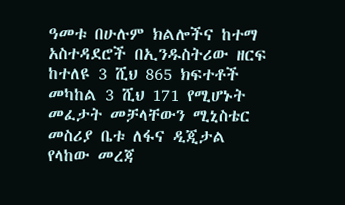ዓመቱ በሁሉም ክልሎችና ከተማ አስተዳደሮች በኢንዱስትሪው ዘርፍ ከተለዩ 3 ሺህ 865 ክፍተቶች መካከል 3 ሺህ 171 የሚሆኑት መፈታት መቻላቸውን ሚኒስቴር መስሪያ ቤቱ ለፋና ዲጂታል የላከው መረጃ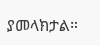ያመላክታል።